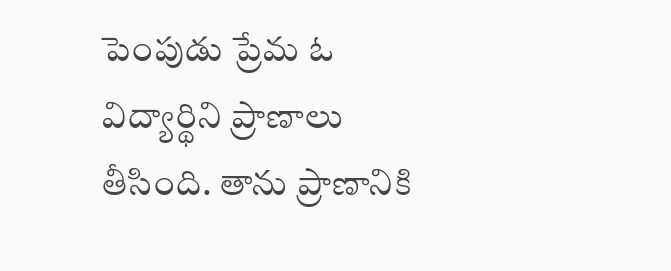పెంపుడు ప్రేమ ఓ విద్యార్థిని ప్రాణాలు తీసింది. తాను ప్రాణానికి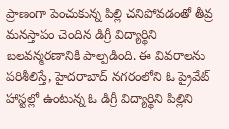ప్రాణంగా పెంచుకున్న పిల్లి చనిపోవడంతో తీవ్ర మనస్తాపం చెందిన డిగ్రీ విద్యార్థిని బలవన్మరణానికి పాల్పడింది. ఈ వివరాలను పరిశీలిస్తే, హైదరాబాద్ నగరంలోని ఓ ప్రైవేట్ హాస్టల్లో ఉంటున్న ఓ డిగ్రీ విద్యార్థిని పిల్లిని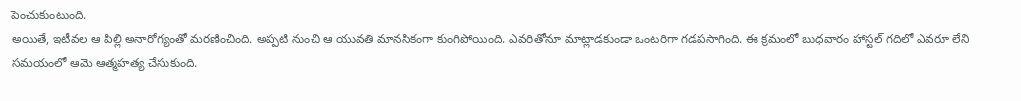పెంచుకుంటుంది.
అయితే, ఇటీవల ఆ పిల్లి అనారోగ్యంతో మరణించింది. అప్పటి నుంచి ఆ యువతి మానసికంగా కుంగిపోయింది. ఎవరితోనూ మాట్లాడకుండా ఒంటరిగా గడపసాగింది. ఈ క్రమంలో బుధవారం హాస్టల్ గదిలో ఎవరూ లేని సమయంలో ఆమె ఆత్మహత్య చేసుకుంది.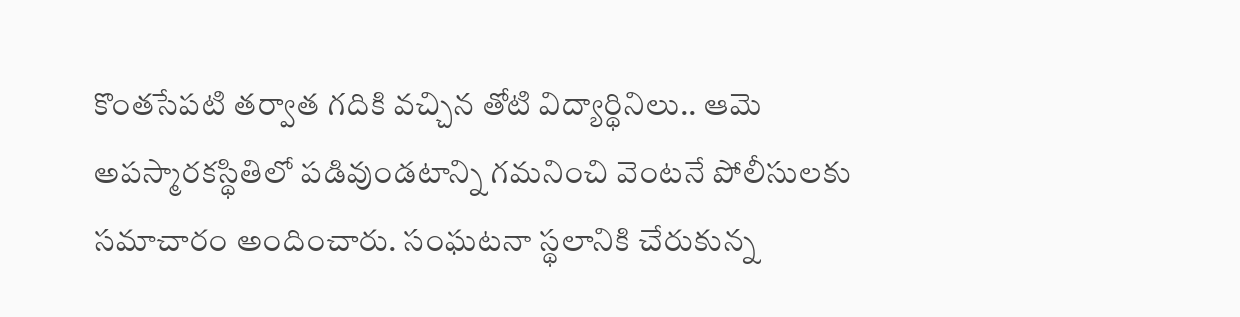కొంతసేపటి తర్వాత గదికి వచ్చిన తోటి విద్యార్థినిలు.. ఆమె అపస్మారకస్థితిలో పడివుండటాన్ని గమనించి వెంటనే పోలీసులకు సమాచారం అందించారు. సంఘటనా స్థలానికి చేరుకున్న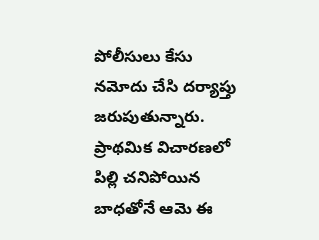పోలీసులు కేసు నమోదు చేసి దర్యాప్తు జరుపుతున్నారు. ప్రాథమిక విచారణలో పిల్లి చనిపోయిన బాధతోనే ఆమె ఈ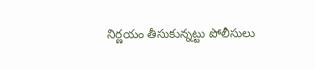నిర్ణయం తీసుకున్నట్టు పోలీసులు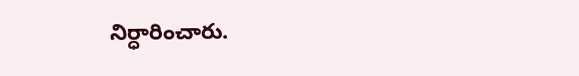నిర్ధారించారు.